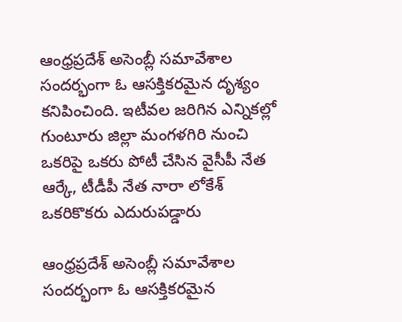ఆంధ్రప్రదేశ్ అసెంబ్లీ సమావేశాల సందర్భంగా ఓ ఆసక్తికరమైన దృశ్యం కనిపించింది. ఇటీవల జరిగిన ఎన్నికల్లో గుంటూరు జిల్లా మంగళగిరి నుంచి ఒకరిపై ఒకరు పోటీ చేసిన వైసీపీ నేత ఆర్కే, టీడీపీ నేత నారా లోకేశ్ ఒకరికొకరు ఎదురుపడ్డారు

ఆంధ్రప్రదేశ్ అసెంబ్లీ సమావేశాల సందర్భంగా ఓ ఆసక్తికరమైన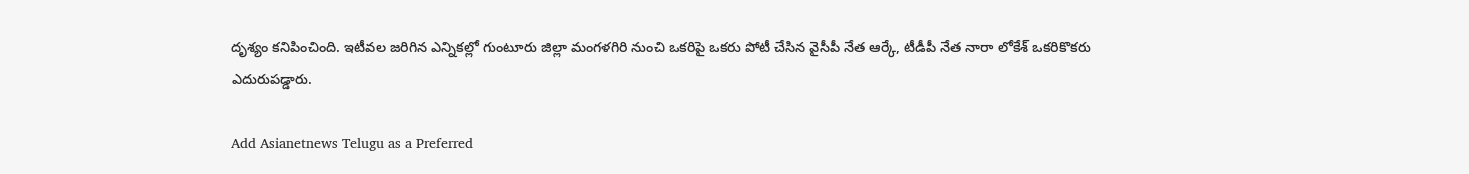దృశ్యం కనిపించింది. ఇటీవల జరిగిన ఎన్నికల్లో గుంటూరు జిల్లా మంగళగిరి నుంచి ఒకరిపై ఒకరు పోటీ చేసిన వైసీపీ నేత ఆర్కే, టీడీపీ నేత నారా లోకేశ్ ఒకరికొకరు ఎదురుపడ్డారు.

Add Asianetnews Telugu as a Preferred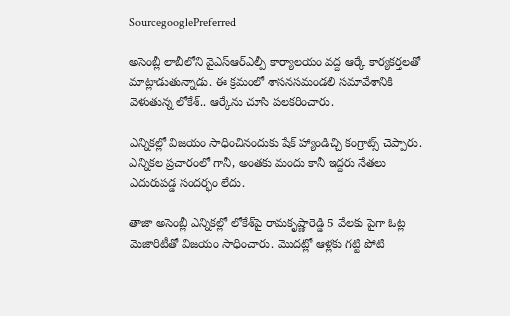SourcegooglePreferred

అసెంబ్లీ లాబీలోని వైఎస్‌ఆర్‌ఎల్పీ కార్యాలయం వద్ద ఆర్కే కార్యకర్తలతో మాట్లాడుతున్నాడు. ఈ క్రమంలో శాసనసమండలి సమావేశానికి వెళుతున్న లోకేశ్.. ఆర్కేను చూసి పలకరించారు.

ఎన్నికల్లో విజయం సాధించినందుకు షేక్ హ్యాండిచ్చి కంగ్రాట్స్ చెప్పారు. ఎన్నికల ప్రచారంలో గానీ, అంతకు మందు కానీ ఇద్దరు నేతలు ఎదురుపడ్డ సందర్భం లేదు.

తాజా అసెంబ్లీ ఎన్నికల్లో లోకేశ్‌పై రామకృష్ణారెడ్డి 5 వేలకు పైగా ఓట్ల మెజారిటీతో విజయం సాధించారు. మొదట్లో ఆళ్లకు గట్టి పోటి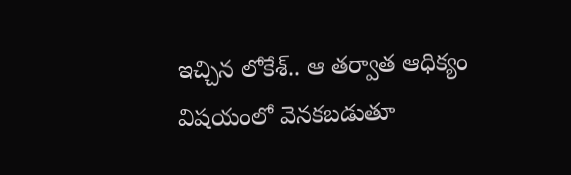ఇచ్చిన లోకేశ్.. ఆ తర్వాత ఆధిక్యం విషయంలో వెనకబడుతూ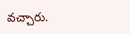వచ్చారు.